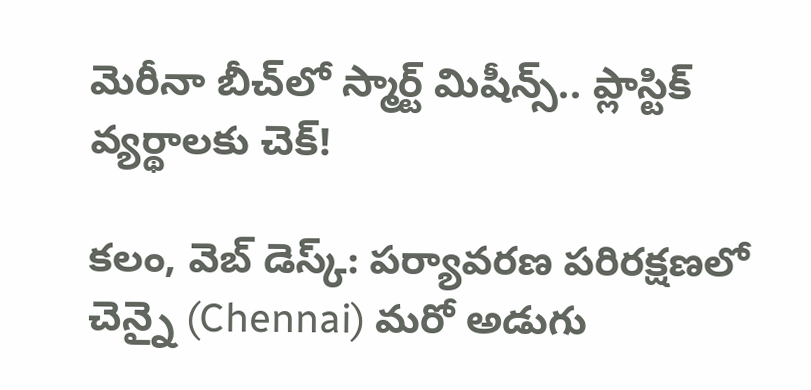మెరీనా బీచ్‌లో స్మార్ట్ మిషీన్స్‌.. ప్లాస్టిక్ వ్య‌ర్థాల‌కు చెక్‌!

క‌లం, వెబ్ డెస్క్‌: పర్యావరణ పరిరక్షణలో చెన్నై (Chennai) మ‌రో అడుగు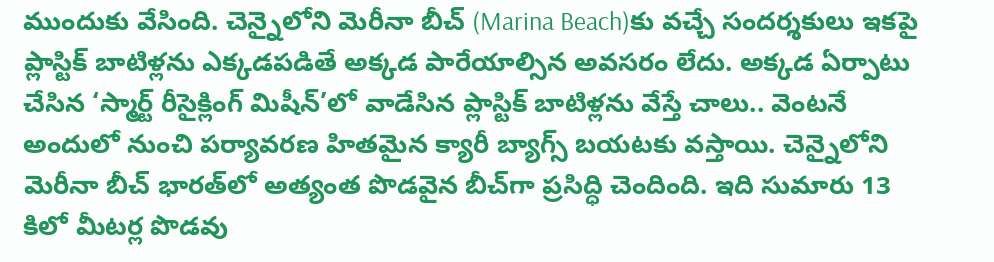ముందుకు వేసింది. చెన్నైలోని మెరీనా బీచ్‌ (Marina Beach)కు వచ్చే సందర్శకులు ఇకపై ప్లాస్టిక్ బాటిళ్ల‌ను ఎక్కడపడితే అక్కడ పారేయాల్సిన అవసరం లేదు. అక్కడ ఏర్పాటు చేసిన ‘స్మార్ట్ రీసైక్లింగ్ మిషీన్’లో వాడేసిన ప్లాస్టిక్ బాటిళ్లను వేస్తే చాలు.. వెంటనే అందులో నుంచి పర్యావరణ హితమైన క్యారీ బ్యాగ్స్ బ‌య‌ట‌కు వ‌స్తాయి. చెన్నైలోని మెరీనా బీచ్ భారత్‌లో అత్యంత పొడవైన బీచ్‌గా ప్ర‌సిద్ధి చెందింది. ఇది సుమారు 13 కిలో మీట‌ర్ల పొడ‌వు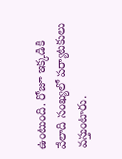ఉంటుంది. రోజూ ఇక్క‌డికి వేలాది సంఖ్య‌లో ప‌ర్యాట‌కులు వ‌స్తుంటారు.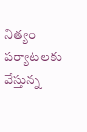నిత్యం ప‌ర్యాట‌ల‌కు వేస్తున్న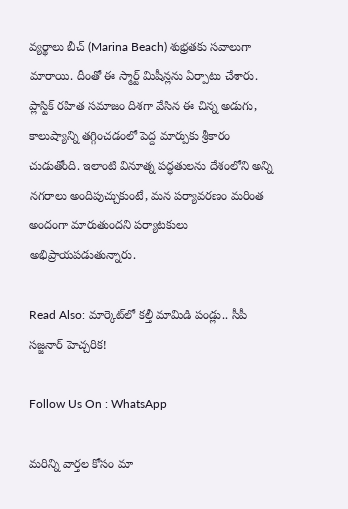వ్య‌ర్థాలు బీచ్ (Marina Beach) శుభ్ర‌త‌కు స‌వాలుగా మారాయి. దీంతో ఈ స్మార్ట్ మిషీన్ల‌ను ఏర్పాటు చేశారు. ప్లాస్టిక్ రహిత సమాజం దిశగా వేసిన ఈ చిన్న అడుగు, కాలుష్యాన్ని తగ్గించడంలో పెద్ద మార్పుకు శ్రీకారం చుడుతోంది. ఇలాంటి వినూత్న పద్ధతులను దేశంలోని అన్ని నగరాలు అందిపుచ్చుకుంటే, మన పర్యావరణం మరింత అందంగా మారుతుంద‌ని ప‌ర్యాట‌కులు అభిప్రాయ‌ప‌డుతున్నారు.

Read Also: మార్కెట్‌లో క‌ల్తీ మామిడి పండ్లు.. సీపీ స‌జ్జ‌నార్ హెచ్చ‌రిక‌!

Follow Us On : WhatsApp

మ‌రిన్ని వార్త‌ల కోసం మా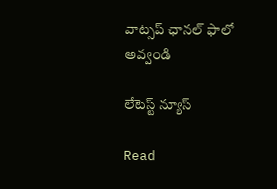వాట్స‌ప్ ఛాన‌ల్ ఫాలో అవ్వండి

లేటెస్ట్ న్యూస్‌

Read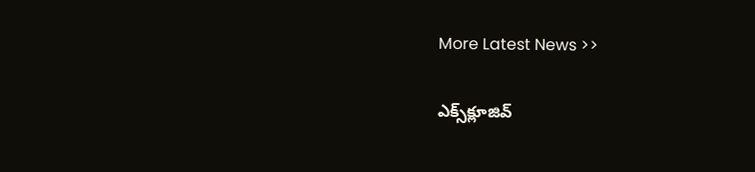More Latest News >>

ఎక్స్‌క్లూజివ్‌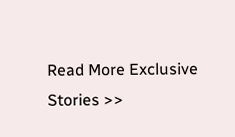Read More Exclusive Stories >>